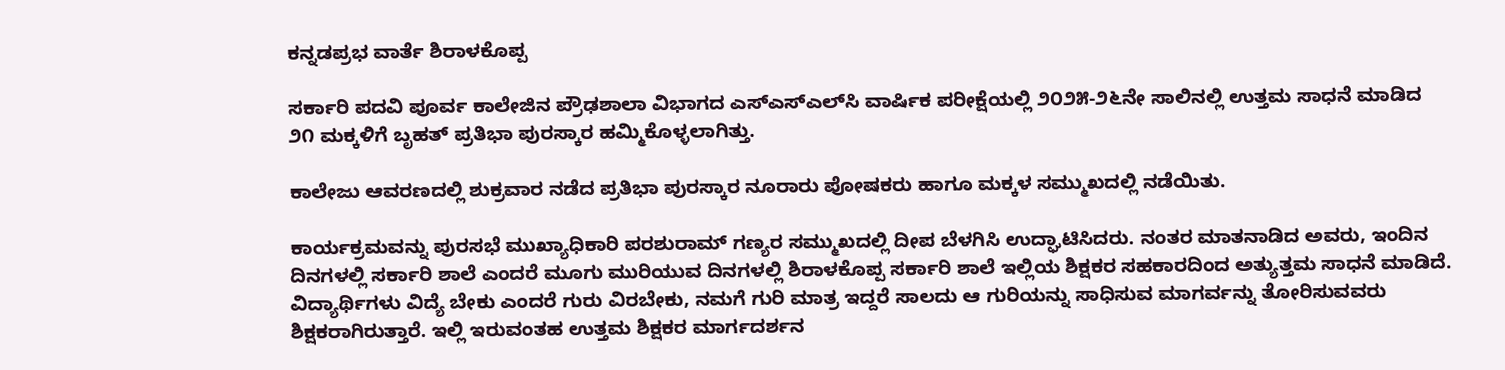ಕನ್ನಡಪ್ರಭ ವಾರ್ತೆ ಶಿರಾಳಕೊಪ್ಪ

ಸರ್ಕಾರಿ ಪದವಿ ಪೂರ್ವ ಕಾಲೇಜಿನ ಪ್ರೌಢಶಾಲಾ ವಿಭಾಗದ ಎಸ್‌ಎಸ್‌ಎಲ್‌ಸಿ ವಾರ್ಷಿಕ ಪರೀಕ್ಷೆಯಲ್ಲಿ ೨೦೨೫-೨೬ನೇ ಸಾಲಿನಲ್ಲಿ ಉತ್ತಮ ಸಾಧನೆ ಮಾಡಿದ ೨೧ ಮಕ್ಕಳಿಗೆ ಬೃಹತ್ ಪ್ರತಿಭಾ ಪುರಸ್ಕಾರ ಹಮ್ಮಿಕೊಳ್ಳಲಾಗಿತ್ತು.

ಕಾಲೇಜು ಆವರಣದಲ್ಲಿ ಶುಕ್ರವಾರ ನಡೆದ ಪ್ರತಿಭಾ ಪುರಸ್ಕಾರ ನೂರಾರು ಪೋಷಕರು ಹಾಗೂ ಮಕ್ಕಳ ಸಮ್ಮುಖದಲ್ಲಿ ನಡೆಯಿತು.

ಕಾರ್ಯಕ್ರಮವನ್ನು ಪುರಸಭೆ ಮುಖ್ಯಾಧಿಕಾರಿ ಪರಶುರಾಮ್ ಗಣ್ಯರ ಸಮ್ಮುಖದಲ್ಲಿ ದೀಪ ಬೆಳಗಿಸಿ ಉದ್ಘಾಟಿಸಿದರು. ನಂತರ ಮಾತನಾಡಿದ ಅವರು, ಇಂದಿನ ದಿನಗಳಲ್ಲಿ ಸರ್ಕಾರಿ ಶಾಲೆ ಎಂದರೆ ಮೂಗು ಮುರಿಯುವ ದಿನಗಳಲ್ಲಿ ಶಿರಾಳಕೊಪ್ಪ ಸರ್ಕಾರಿ ಶಾಲೆ ಇಲ್ಲಿಯ ಶಿಕ್ಷಕರ ಸಹಕಾರದಿಂದ ಅತ್ಯುತ್ತಮ ಸಾಧನೆ ಮಾಡಿದೆ. ವಿದ್ಯಾರ್ಥಿಗಳು ವಿದ್ಯೆ ಬೇಕು ಎಂದರೆ ಗುರು ವಿರಬೇಕು, ನಮಗೆ ಗುರಿ ಮಾತ್ರ ಇದ್ದರೆ ಸಾಲದು ಆ ಗುರಿಯನ್ನು ಸಾಧಿಸುವ ಮಾಗರ್ವನ್ನು ತೋರಿಸುವವರು ಶಿಕ್ಷಕರಾಗಿರುತ್ತಾರೆ. ಇಲ್ಲಿ ಇರುವಂತಹ ಉತ್ತಮ ಶಿಕ್ಷಕರ ಮಾರ್ಗದರ್ಶನ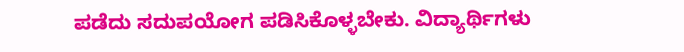ಪಡೆದು ಸದುಪಯೋಗ ಪಡಿಸಿಕೊಳ್ಳಬೇಕು. ವಿದ್ಯಾರ್ಥಿಗಳು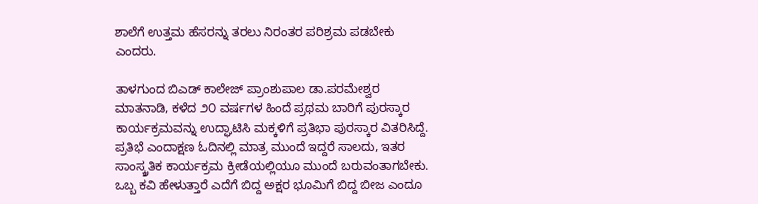ಶಾಲೆಗೆ ಉತ್ತಮ ಹೆಸರನ್ನು ತರಲು ನಿರಂತರ ಪರಿಶ್ರಮ ಪಡಬೇಕು ಎಂದರು.

ತಾಳಗುಂದ ಬಿಎಡ್ ಕಾಲೇಜ್ ಪ್ರಾಂಶುಪಾಲ ಡಾ.ಪರಮೇಶ್ವರ ಮಾತನಾಡಿ, ಕಳೆದ ೨೦ ವರ್ಷಗಳ ಹಿಂದೆ ಪ್ರಥಮ ಬಾರಿಗೆ ಪುರಸ್ಕಾರ ಕಾರ್ಯಕ್ರಮವನ್ನು ಉದ್ಘಾಟಿಸಿ ಮಕ್ಕಳಿಗೆ ಪ್ರತಿಭಾ ಪುರಸ್ಕಾರ ವಿತರಿಸಿದ್ದೆ. ಪ್ರತಿಭೆ ಎಂದಾಕ್ಷಣ ಓದಿನಲ್ಲಿ ಮಾತ್ರ ಮುಂದೆ ಇದ್ದರೆ ಸಾಲದು, ಇತರ ಸಾಂಸ್ಕ್ರತಿಕ ಕಾರ್ಯಕ್ರಮ ಕ್ರೀಡೆಯಲ್ಲಿಯೂ ಮುಂದೆ ಬರುವಂತಾಗಬೇಕು. ಒಬ್ಬ ಕವಿ ಹೇಳುತ್ತಾರೆ ಎದೆಗೆ ಬಿದ್ದ ಅಕ್ಷರ ಭೂಮಿಗೆ ಬಿದ್ದ ಬೀಜ ಎಂದೂ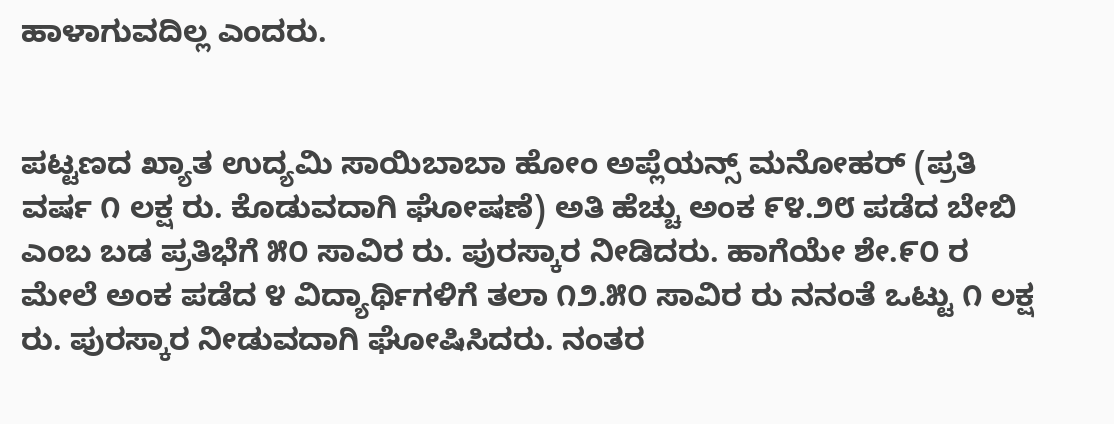ಹಾಳಾಗುವದಿಲ್ಲ ಎಂದರು.


ಪಟ್ಟಣದ ಖ್ಯಾತ ಉದ್ಯಮಿ ಸಾಯಿಬಾಬಾ ಹೋಂ ಅಪ್ಲೆಯನ್ಸ್ ಮನೋಹರ್ (ಪ್ರತಿ ವರ್ಷ ೧ ಲಕ್ಷ ರು. ಕೊಡುವದಾಗಿ ಘೋಷಣೆ) ಅತಿ ಹೆಚ್ಚು ಅಂಕ ೯೪.೨೮ ಪಡೆದ ಬೇಬಿ ಎಂಬ ಬಡ ಪ್ರತಿಭೆಗೆ ೫೦ ಸಾವಿರ ರು. ಪುರಸ್ಕಾರ ನೀಡಿದರು. ಹಾಗೆಯೇ ಶೇ.೯೦ ರ ಮೇಲೆ ಅಂಕ ಪಡೆದ ೪ ವಿದ್ಯಾರ್ಥಿಗಳಿಗೆ ತಲಾ ೧೨.೫೦ ಸಾವಿರ ರು ನನಂತೆ ಒಟ್ಟು ೧ ಲಕ್ಷ ರು. ಪುರಸ್ಕಾರ ನೀಡುವದಾಗಿ ಘೋಷಿಸಿದರು. ನಂತರ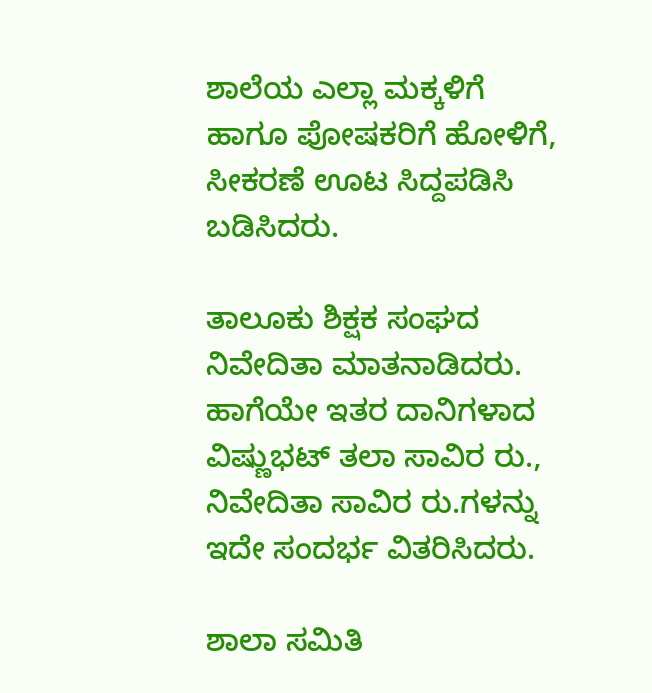ಶಾಲೆಯ ಎಲ್ಲಾ ಮಕ್ಕಳಿಗೆ ಹಾಗೂ ಪೋಷಕರಿಗೆ ಹೋಳಿಗೆ, ಸೀಕರಣೆ ಊಟ ಸಿದ್ದಪಡಿಸಿ ಬಡಿಸಿದರು.

ತಾಲೂಕು ಶಿಕ್ಷಕ ಸಂಘದ ನಿವೇದಿತಾ ಮಾತನಾಡಿದರು. ಹಾಗೆಯೇ ಇತರ ದಾನಿಗಳಾದ ವಿಷ್ಣುಭಟ್ ತಲಾ ಸಾವಿರ ರು., ನಿವೇದಿತಾ ಸಾವಿರ ರು.ಗಳನ್ನು ಇದೇ ಸಂದರ್ಭ ವಿತರಿಸಿದರು.

ಶಾಲಾ ಸಮಿತಿ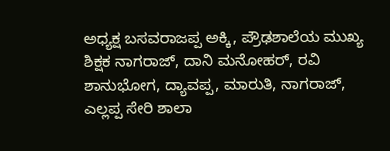ಅಧ್ಯಕ್ಷ ಬಸವರಾಜಪ್ಪ ಅಕ್ಕಿ, ಪ್ರೌಢಶಾಲೆಯ ಮುಖ್ಯ ಶಿಕ್ಷಕ ನಾಗರಾಜ್, ದಾನಿ ಮನೋಹರ್, ರವಿ ಶಾನುಭೋಗ, ದ್ಯಾವಪ್ಪ, ಮಾರುತಿ, ನಾಗರಾಜ್, ಎಲ್ಲಪ್ಪ ಸೇರಿ ಶಾಲಾ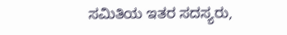ಸಮಿತಿಯ ಇತರ ಸದಸ್ಯರು,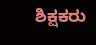ಶಿಕ್ಷಕರು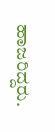ಹಾಜರಿದ್ದರು.